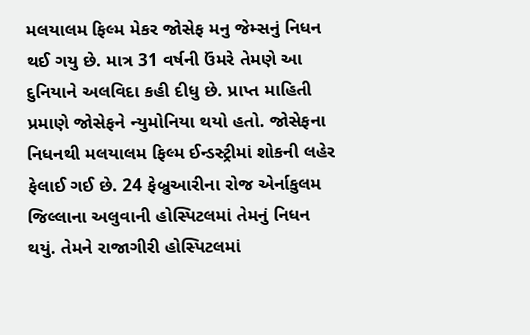મલયાલમ ફિલ્મ મેકર જોસેફ મનુ જેમ્સનું નિધન થઈ ગયુ છે. માત્ર 31 વર્ષની ઉંમરે તેમણે આ દુનિયાને અલવિદા કહી દીધુ છે. પ્રાપ્ત માહિતી પ્રમાણે જોસેફને ન્યુમોનિયા થયો હતો. જોસેફના નિધનથી મલયાલમ ફિલ્મ ઈન્ડસ્ટ્રીમાં શોકની લહેર ફેલાઈ ગઈ છે. 24 ફેબ્રુઆરીના રોજ એર્નાકુલમ જિલ્લાના અલુવાની હોસ્પિટલમાં તેમનું નિધન થયું. તેમને રાજાગીરી હોસ્પિટલમાં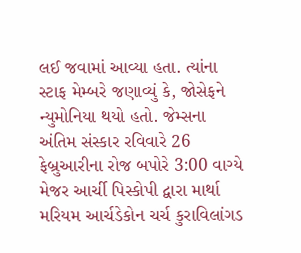લઈ જવામાં આવ્યા હતા. ત્યાંના સ્ટાફ મેમ્બરે જણાવ્યું કે, જોસેફને ન્યુમોનિયા થયો હતો. જેમ્સના અંતિમ સંસ્કાર રવિવારે 26 ફેબ્રુઆરીના રોજ બપોરે 3:00 વાગ્યે મેજર આર્ચી પિસ્કોપી દ્વારા માર્થા મરિયમ આર્ચડેકોન ચર્ચ કુરાવિલાંગડ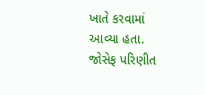ખાતે કરવામાં આવ્યા હતા. જોસેફ પરિણીત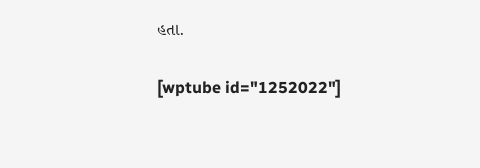હતા.

[wptube id="1252022"]